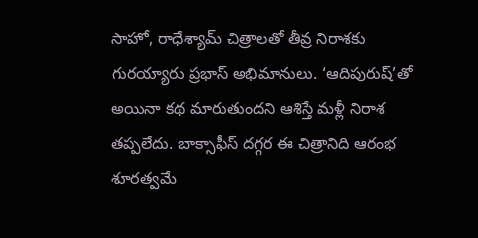సాహో, రాధేశ్యామ్ చిత్రాలతో తీవ్ర నిరాశకు గురయ్యారు ప్రభాస్ అభిమానులు. ‘ఆదిపురుష్’తో అయినా కథ మారుతుందని ఆశిస్తే మళ్లీ నిరాశ తప్పలేదు. బాక్సాఫీస్ దగ్గర ఈ చిత్రానిది ఆరంభ శూరత్వమే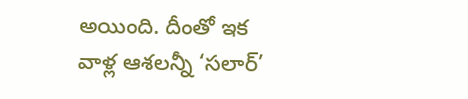అయింది. దీంతో ఇక వాళ్ల ఆశలన్నీ ‘సలార్’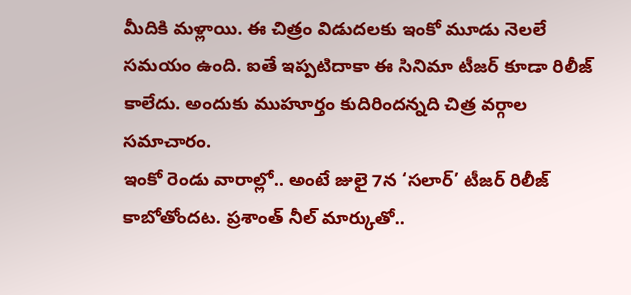మీదికి మళ్లాయి. ఈ చిత్రం విడుదలకు ఇంకో మూడు నెలలే సమయం ఉంది. ఐతే ఇప్పటిదాకా ఈ సినిమా టీజర్ కూడా రిలీజ్ కాలేదు. అందుకు ముహూర్తం కుదిరిందన్నది చిత్ర వర్గాల సమాచారం.
ఇంకో రెండు వారాల్లో.. అంటే జులై 7న ‘సలార్’ టీజర్ రిలీజ్ కాబోతోందట. ప్రశాంత్ నీల్ మార్కుతో..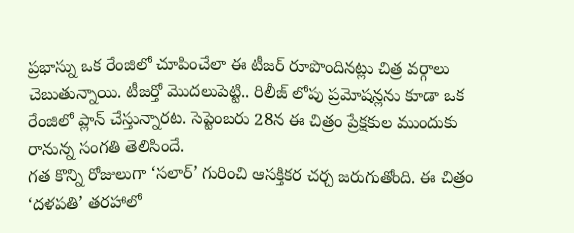ప్రభాస్ను ఒక రేంజిలో చూపించేలా ఈ టీజర్ రూపొందినట్లు చిత్ర వర్గాలు చెబుతున్నాయి. టీజర్తో మొదలుపెట్టి.. రిలీజ్ లోపు ప్రమోషన్లను కూడా ఒక రేంజిలో ప్లాన్ చేస్తున్నారట. సెప్టెంబరు 28న ఈ చిత్రం ప్రేక్షకుల ముందుకు రానున్న సంగతి తెలిసిందే.
గత కొన్ని రోజులుగా ‘సలార్’ గురించి ఆసక్తికర చర్చ జరుగుతోంది. ఈ చిత్రం ‘దళపతి’ తరహాలో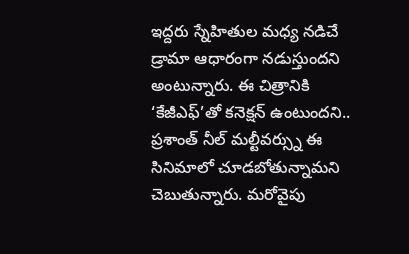ఇద్దరు స్నేహితుల మధ్య నడిచే డ్రామా ఆధారంగా నడుస్తుందని అంటున్నారు. ఈ చిత్రానికి ‘కేజీఎఫ్’తో కనెక్షన్ ఉంటుందని.. ప్రశాంత్ నీల్ మల్టీవర్స్ను ఈ సినిమాలో చూడబోతున్నామని చెబుతున్నారు. మరోవైపు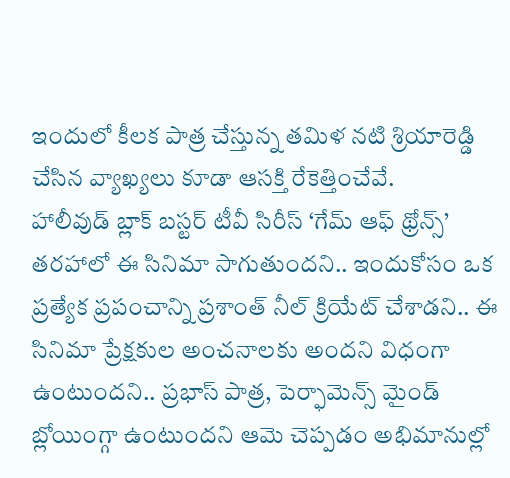ఇందులో కీలక పాత్ర చేస్తున్న తమిళ నటి శ్రియారెడ్డి చేసిన వ్యాఖ్యలు కూడా ఆసక్తి రేకెత్తించేవే.
హాలీవుడ్ బ్లాక్ బస్టర్ టీవీ సిరీస్ ‘గేమ్ ఆఫ్ థ్రోన్స్’ తరహాలో ఈ సినిమా సాగుతుందని.. ఇందుకోసం ఒక ప్రత్యేక ప్రపంచాన్ని ప్రశాంత్ నీల్ క్రియేట్ చేశాడని.. ఈ సినిమా ప్రేక్షకుల అంచనాలకు అందని విధంగా ఉంటుందని.. ప్రభాస్ పాత్ర, పెర్ఫామెన్స్ మైండ్ బ్లోయింగ్గా ఉంటుందని ఆమె చెప్పడం అభిమానుల్లో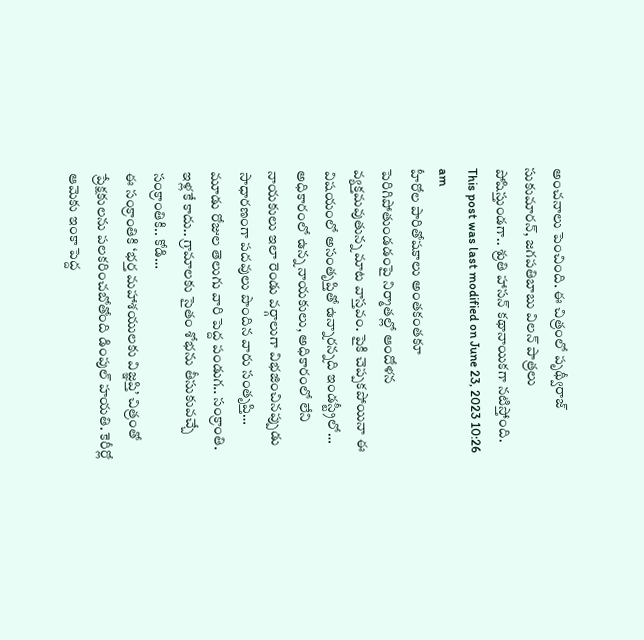అంచనాలు పెంచింది. ఈ చిత్రంలో పృథ్వీరాజ్ సుకుమారన్, జగపతిబాబు విలన్ పాత్రలు పోషిస్తుండగా.. శ్రుతి హాసన్ కథానాయికగా నటిస్తోంది.
This post was last modified on June 23, 2023 10:26 am
హీరోల పారితోషకాలు అంతకంతకూ పెరిగిపోతుండడంపై నిర్మాతల్లో ఆందోళన వ్యక్తమవుతున్న మాట వాస్తవం. పైకి చెప్పకపోయినా ఈ విషయంలో అసంతృప్తితో ఉన్నారన్నది ఇండస్ట్రీలో…
అధికారంలో ఉన్న నాయకులు, అధికారంలో లేని నాయకులు ఇలా రెండు వర్గాలుగా విభజించినప్పుడు సాధారణంగా పదవులు పొందిన వారు సంతృప్తి…
మూడు రోజుల తెలుగు వారి పెద్ద పండుగ.. సంక్రాంతి. ఇళ్లకే కాదు.. గ్రామాలకు సైతం శోభను తీసుకువచ్చే సంక్రాంతికి.. కోడి…
ఈ సంక్రాంతికి ‘భర్త మహాశయులకు విజ్ఞప్తి’ చిత్రంతో ప్రేక్షకులను పలకరించబోతోంది డింపుల్ హయతి. కెరీర్లో ఆమెకు ఇంకా పెద్ద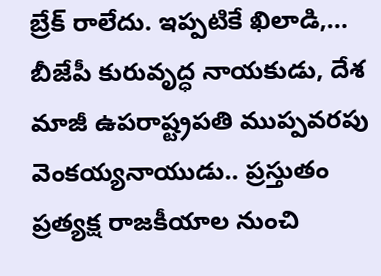బ్రేక్ రాలేదు. ఇప్పటికే ఖిలాడి,…
బీజేపీ కురువృద్ధ నాయకుడు, దేశ మాజీ ఉపరాష్ట్రపతి ముప్పవరపు వెంకయ్యనాయుడు.. ప్రస్తుతం ప్రత్యక్ష రాజకీయాల నుంచి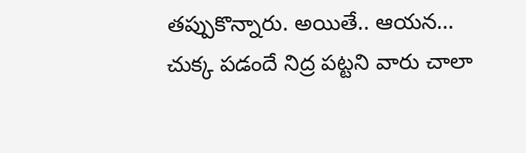తప్పుకొన్నారు. అయితే.. ఆయన…
చుక్క పడందే నిద్ర పట్టని వారు చాలా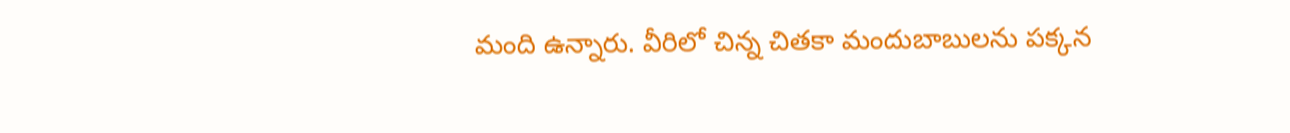మంది ఉన్నారు. వీరిలో చిన్న చితకా మందుబాబులను పక్కన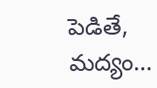పెడితే, మద్యం…